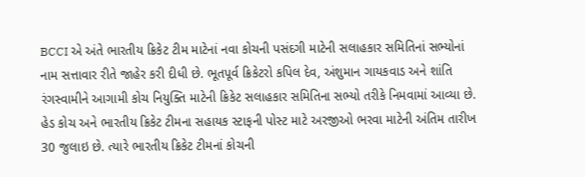BCCI એ અંતે ભારતીય ક્રિકેટ ટીમ માટેનાં નવા કોચની પસંદગી માટેની સલાહકાર સમિતિનાં સભ્યોનાં નામ સત્તાવાર રીતે જાહેર કરી દીધી છે. ભૂતપૂર્વ ક્રિકેટરો કપિલ દેવ, અંશુમાન ગાયકવાડ અને શાંતિ રંગસ્વામીને આગામી કોચ નિયુક્તિ માટેની ક્રિકેટ સલાહકાર સમિતિના સભ્યો તરીકે નિમવામાં આવ્યા છે. હેડ કોચ અને ભારતીય ક્રિકેટ ટીમના સહાયક સ્ટાફની પોસ્ટ માટે અરજીઓ ભરવા માટેની અંતિમ તારીખ 30 જુલાઇ છે. ત્યારે ભારતીય ક્રિકેટ ટીમનાં કોચની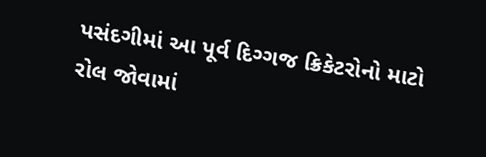પસંદગીમાં આ પૂર્વ દિગ્ગજ ક્રિકેટરોનો માટો રોલ જોવામાં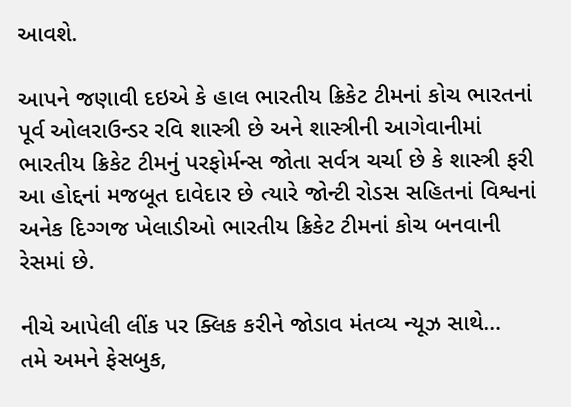આવશે.

આપને જણાવી દઇએ કે હાલ ભારતીય ક્રિકેટ ટીમનાં કોચ ભારતનાં પૂર્વ ઓલરાઉન્ડર રવિ શાસ્ત્રી છે અને શાસ્ત્રીની આગેવાનીમાં ભારતીય ક્રિકેટ ટીમનું પરફોર્મન્સ જોતા સર્વત્ર ચર્ચા છે કે શાસ્ત્રી ફરી આ હોદ્દનાં મજબૂત દાવેદાર છે ત્યારે જોન્ટી રોડસ સહિતનાં વિશ્વનાં અનેક દિગ્ગજ ખેલાડીઓ ભારતીય ક્રિકેટ ટીમનાં કોચ બનવાની રેસમાં છે.

નીચે આપેલી લીંક પર ક્લિક કરીને જોડાવ મંતવ્ય ન્યૂઝ સાથે…
તમે અમને ફેસબુક,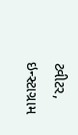ટ્વીટર, ઇન્સ્ટાગ્રામ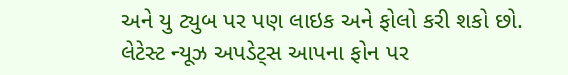અને યુ ટ્યુબ પર પણ લાઇક અને ફોલો કરી શકો છો.
લેટેસ્ટ ન્યૂઝ અપડેટ્સ આપના ફોન પર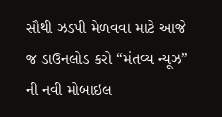સૌથી ઝડપી મેળવવા માટે આજે જ ડાઉનલોડ કરો “મંતવ્ય ન્યૂઝ” ની નવી મોબાઇલ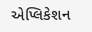એપ્લિકેશન